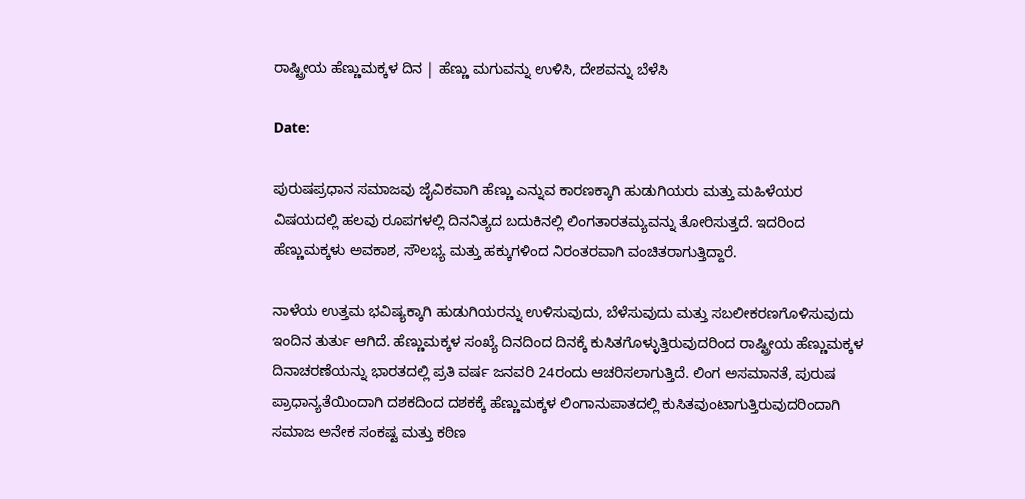ರಾಷ್ಟ್ರೀಯ ಹೆಣ್ಣುಮಕ್ಕಳ ದಿನ | ಹೆಣ್ಣು ಮಗುವನ್ನು ಉಳಿಸಿ, ದೇಶವನ್ನು ಬೆಳೆಸಿ

Date:

ಪುರುಷಪ್ರಧಾನ ಸಮಾಜವು ಜೈವಿಕವಾಗಿ ಹೆಣ್ಣು ಎನ್ನುವ ಕಾರಣಕ್ಕಾಗಿ ಹುಡುಗಿಯರು ಮತ್ತು ಮಹಿಳೆಯರ ವಿಷಯದಲ್ಲಿ ಹಲವು ರೂಪಗಳಲ್ಲಿ ದಿನನಿತ್ಯದ ಬದುಕಿನಲ್ಲಿ ಲಿಂಗತಾರತಮ್ಯವನ್ನು ತೋರಿಸುತ್ತದೆ. ಇದರಿಂದ ಹೆಣ್ಣುಮಕ್ಕಳು ಅವಕಾಶ, ಸೌಲಭ್ಯ ಮತ್ತು ಹಕ್ಕುಗಳಿಂದ ನಿರಂತರವಾಗಿ ವಂಚಿತರಾಗುತ್ತಿದ್ದಾರೆ.

ನಾಳೆಯ ಉತ್ತಮ ಭವಿಷ್ಯಕ್ಕಾಗಿ ಹುಡುಗಿಯರನ್ನು ಉಳಿಸುವುದು, ಬೆಳೆಸುವುದು ಮತ್ತು ಸಬಲೀಕರಣಗೊಳಿಸುವುದು ಇಂದಿನ ತುರ್ತು ಆಗಿದೆ. ಹೆಣ್ಣುಮಕ್ಕಳ ಸಂಖ್ಯೆ ದಿನದಿಂದ ದಿನಕ್ಕೆ ಕುಸಿತಗೊಳ್ಳುತ್ತಿರುವುದರಿಂದ ರಾಷ್ಟ್ರೀಯ ಹೆಣ್ಣುಮಕ್ಕಳ ದಿನಾಚರಣೆಯನ್ನು ಭಾರತದಲ್ಲಿ ಪ್ರತಿ ವರ್ಷ ಜನವರಿ 24ರಂದು ಆಚರಿಸಲಾಗುತ್ತಿದೆ. ಲಿಂಗ ಅಸಮಾನತೆ, ಪುರುಷ ಪ್ರಾಧಾನ್ಯತೆಯಿಂದಾಗಿ ದಶಕದಿಂದ ದಶಕಕ್ಕೆ ಹೆಣ್ಣುಮಕ್ಕಳ ಲಿಂಗಾನುಪಾತದಲ್ಲಿ ಕುಸಿತವುಂಟಾಗುತ್ತಿರುವುದರಿಂದಾಗಿ ಸಮಾಜ ಅನೇಕ ಸಂಕಷ್ಟ ಮತ್ತು ಕಠಿಣ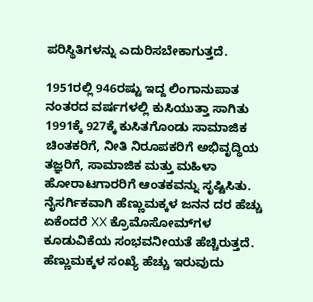ಪರಿಸ್ಥಿತಿಗಳನ್ನು ಎದುರಿಸಬೇಕಾಗುತ್ತದೆ.

1951ರಲ್ಲಿ 946ರಷ್ಟು ಇದ್ದ ಲಿಂಗಾನುಪಾತ ನಂತರದ ವರ್ಷಗಳಲ್ಲಿ ಕುಸಿಯುತ್ತಾ ಸಾಗಿತು 1991ಕ್ಕೆ 927ಕ್ಕೆ ಕುಸಿತಗೊಂಡು ಸಾಮಾಜಿಕ ಚಿಂತಕರಿಗೆ, ನೀತಿ ನಿರೂಪಕರಿಗೆ ಅಭಿವೃದ್ಧಿಯ ತಜ್ಞರಿಗೆ, ಸಾಮಾಜಿಕ ಮತ್ತು ಮಹಿಳಾ ಹೋರಾಟಗಾರರಿಗೆ ಆಂತಕವನ್ನು ಸೃಷ್ಟಿಸಿತು. ನೈಸರ್ಗಿಕವಾಗಿ ಹೆಣ್ಣುಮಕ್ಕಳ ಜನನ ದರ ಹೆಚ್ಚು ಏಕೆಂದರೆ XX ಕ್ರೊಮೊಸೋಮ್‌ಗಳ ಕೂಡುವಿಕೆಯ ಸಂಭವನೀಯತೆ ಹೆಚ್ಚಿರುತ್ತದೆ. ಹೆಣ್ಣುಮಕ್ಕಳ ಸಂಖ್ಯೆ ಹೆಚ್ಚು ಇರುವುದು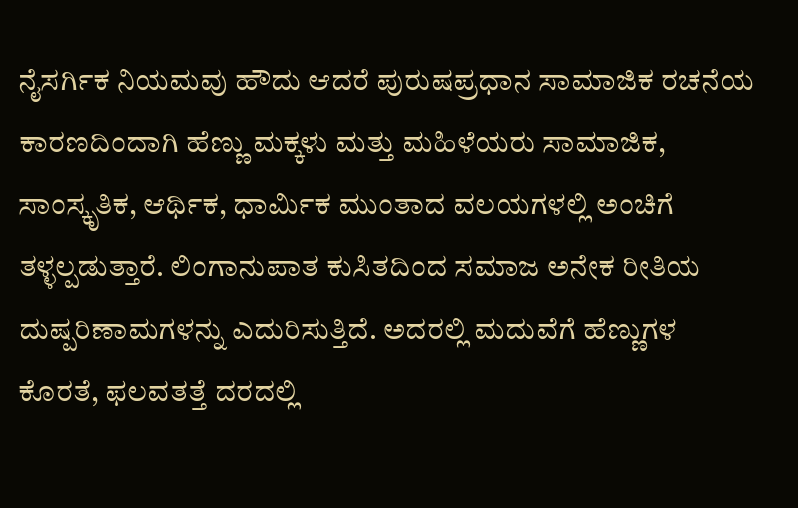ನೈಸರ್ಗಿಕ ನಿಯಮವು ಹೌದು ಆದರೆ ಪುರುಷಪ್ರಧಾನ ಸಾಮಾಜಿಕ ರಚನೆಯ ಕಾರಣದಿಂದಾಗಿ ಹೆಣ್ಣು ಮಕ್ಕಳು ಮತ್ತು ಮಹಿಳೆಯರು ಸಾಮಾಜಿಕ, ಸಾಂಸ್ಕೃತಿಕ, ಆರ್ಥಿಕ, ಧಾರ್ಮಿಕ ಮುಂತಾದ ವಲಯಗಳಲ್ಲಿ ಅಂಚಿಗೆ ತಳ್ಳಲ್ಪಡುತ್ತಾರೆ. ಲಿಂಗಾನುಪಾತ ಕುಸಿತದಿಂದ ಸಮಾಜ ಅನೇಕ ರೀತಿಯ ದುಷ್ಪರಿಣಾಮಗಳನ್ನು ಎದುರಿಸುತ್ತಿದೆ. ಅದರಲ್ಲಿ ಮದುವೆಗೆ ಹೆಣ್ಣುಗಳ ಕೊರತೆ, ಫಲವತತ್ತೆ ದರದಲ್ಲಿ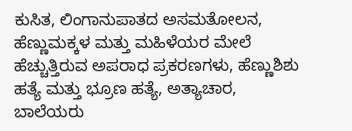ಕುಸಿತ, ಲಿಂಗಾನುಪಾತದ ಅಸಮತೋಲನ, ಹೆಣ್ಣುಮಕ್ಕಳ ಮತ್ತು ಮಹಿಳೆಯರ ಮೇಲೆ ಹೆಚ್ಚುತ್ತಿರುವ ಅಪರಾಧ ಪ್ರಕರಣಗಳು, ಹೆಣ್ಣುಶಿಶು ಹತ್ಯೆ ಮತ್ತು ಭ್ರೂಣ ಹತ್ಯೆ, ಅತ್ಯಾಚಾರ, ಬಾಲೆಯರು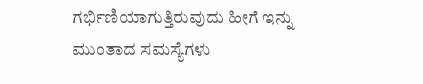ಗರ್ಭಿಣಿಯಾಗುತ್ತಿರುವುದು ಹೀಗೆ ಇನ್ನು ಮುಂತಾದ ಸಮಸ್ಯೆಗಳು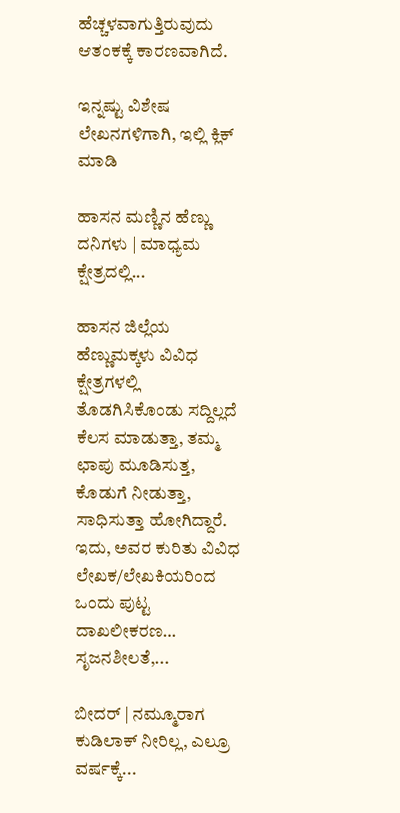ಹೆಚ್ಚಳವಾಗುತ್ತಿರುವುದು ಆತಂಕಕ್ಕೆ ಕಾರಣವಾಗಿದೆ.

ಇನ್ನಷ್ಟು ವಿಶೇಷ ಲೇಖನಗಳಿಗಾಗಿ, ಇಲ್ಲಿ ಕ್ಲಿಕ್ ಮಾಡಿ

ಹಾಸನ ಮಣ್ಣಿನ ಹೆಣ್ಣು ದನಿಗಳು | ಮಾಧ್ಯಮ ಕ್ಷೇತ್ರದಲ್ಲಿ...

ಹಾಸನ ಜಿಲ್ಲೆಯ ಹೆಣ್ಣುಮಕ್ಕಳು ವಿವಿಧ ಕ್ಷೇತ್ರಗಳಲ್ಲಿ ತೊಡಗಿಸಿಕೊಂಡು ಸದ್ದಿಲ್ಲದೆ ಕೆಲಸ ಮಾಡುತ್ತಾ, ತಮ್ಮ ಛಾಪು ಮೂಡಿಸುತ್ತ, ಕೊಡುಗೆ ನೀಡುತ್ತಾ, ಸಾಧಿಸುತ್ತಾ ಹೋಗಿದ್ದಾರೆ. ಇದು, ಅವರ ಕುರಿತು ವಿವಿಧ ಲೇಖಕ/ಲೇಖಕಿಯರಿಂದ ಒಂದು ಪುಟ್ಟ ದಾಖಲೀಕರಣ… ಸೃಜನಶೀಲತೆ,...

ಬೀದರ್ | ನಮ್ಮೂರಾಗ ಕುಡಿಲಾಕ್ ನೀರಿಲ್ಲ, ಎಲ್ರೂ ವರ್ಷಕ್ಕೆ...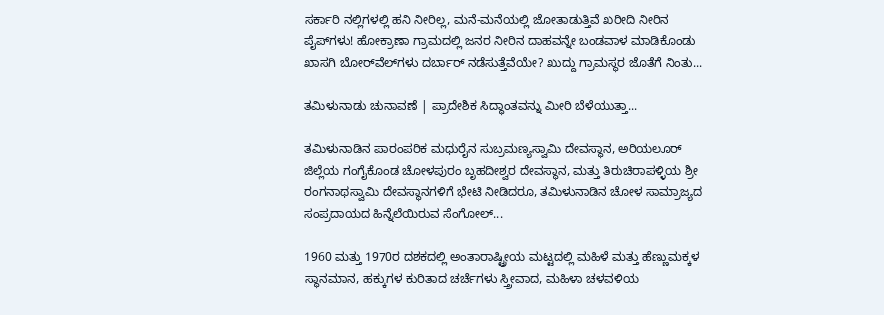ಸರ್ಕಾರಿ ನಲ್ಲಿಗಳಲ್ಲಿ ಹನಿ ನೀರಿಲ್ಲ, ಮನೆ-ಮನೆಯಲ್ಲಿ ಜೋತಾಡುತ್ತಿವೆ ಖರೀದಿ ನೀರಿನ ಪೈಪ್‌ಗಳು! ಹೋಕ್ರಾಣಾ ಗ್ರಾಮದಲ್ಲಿ ಜನರ ನೀರಿನ ದಾಹವನ್ನೇ ಬಂಡವಾಳ ಮಾಡಿಕೊಂಡು ಖಾಸಗಿ ಬೋರ್‌ವೆಲ್‌ಗಳು ದರ್ಬಾರ್‌ ನಡೆಸುತ್ತೆವೆಯೇ? ಖುದ್ದು ಗ್ರಾಮಸ್ಥರ ಜೊತೆಗೆ ನಿಂತು...

ತಮಿಳುನಾಡು ಚುನಾವಣೆ | ಪ್ರಾದೇಶಿಕ ಸಿದ್ಧಾಂತವನ್ನು ಮೀರಿ ಬೆಳೆಯುತ್ತಾ...

ತಮಿಳುನಾಡಿನ ಪಾರಂಪರಿಕ ಮಧುರೈನ ಸುಬ್ರಮಣ್ಯಸ್ವಾಮಿ ದೇವಸ್ಥಾನ, ಅರಿಯಲೂರ್ ಜಿಲ್ಲೆಯ ಗಂಗೈಕೊಂಡ ಚೋಳಪುರಂ ಬೃಹದೀಶ್ವರ ದೇವಸ್ಥಾನ, ಮತ್ತು ತಿರುಚಿರಾಪಳ್ಳಿಯ ಶ್ರೀ ರಂಗನಾಥಸ್ವಾಮಿ ದೇವಸ್ಥಾನಗಳಿಗೆ ಭೇಟಿ ನೀಡಿದರೂ, ತಮಿಳುನಾಡಿನ ಚೋಳ ಸಾಮ್ರಾಜ್ಯದ ಸಂಪ್ರದಾಯದ ಹಿನ್ನೆಲೆಯಿರುವ ಸೆಂಗೋಲ್...

1960 ಮತ್ತು 1970ರ ದಶಕದಲ್ಲಿ ಅಂತಾರಾಷ್ಟ್ರೀಯ ಮಟ್ಟದಲ್ಲಿ ಮಹಿಳೆ ಮತ್ತು ಹೆಣ್ಣುಮಕ್ಕಳ ಸ್ಥಾನಮಾನ, ಹಕ್ಕುಗಳ ಕುರಿತಾದ ಚರ್ಚೆಗಳು ಸ್ತ್ರೀವಾದ, ಮಹಿಳಾ ಚಳವಳಿಯ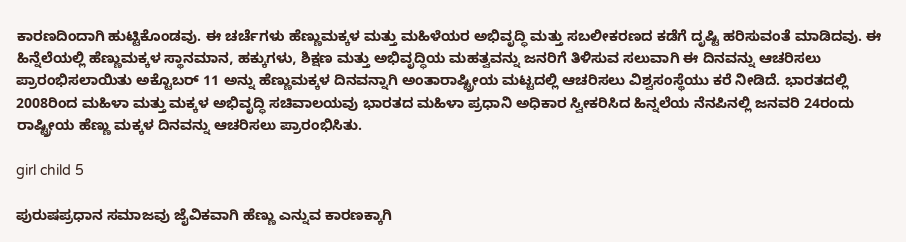ಕಾರಣದಿಂದಾಗಿ ಹುಟ್ಟಿಕೊಂಡವು. ಈ ಚರ್ಚೆಗಳು ಹೆಣ್ಣುಮಕ್ಕಳ ಮತ್ತು ಮಹಿಳೆಯರ ಅಭಿವೃದ್ಧಿ ಮತ್ತು ಸಬಲೀಕರಣದ ಕಡೆಗೆ ದೃಷ್ಟಿ ಹರಿಸುವಂತೆ ಮಾಡಿದವು. ಈ ಹಿನ್ನೆಲೆಯಲ್ಲಿ ಹೆಣ್ಣುಮಕ್ಕಳ ಸ್ಥಾನಮಾನ, ಹಕ್ಕುಗಳು, ಶಿಕ್ಷಣ ಮತ್ತು ಅಭಿವೃದ್ಧಿಯ ಮಹತ್ವವನ್ನು ಜನರಿಗೆ ತಿಳಿಸುವ ಸಲುವಾಗಿ ಈ ದಿನವನ್ನು ಆಚರಿಸಲು ಪ್ರಾರಂಭಿಸಲಾಯಿತು ಅಕ್ಟೊಬರ್ 11 ಅನ್ನು ಹೆಣ್ಣುಮಕ್ಕಳ ದಿನವನ್ನಾಗಿ ಅಂತಾರಾಷ್ಟ್ರೀಯ ಮಟ್ಟದಲ್ಲಿ ಆಚರಿಸಲು ವಿಶ್ವಸಂಸ್ಥೆಯು ಕರೆ ನೀಡಿದೆ. ಭಾರತದಲ್ಲಿ 2008ರಿಂದ ಮಹಿಳಾ ಮತ್ತು ಮಕ್ಕಳ ಅಭಿವೃದ್ಧಿ ಸಚಿವಾಲಯವು ಭಾರತದ ಮಹಿಳಾ ಪ್ರಧಾನಿ ಅಧಿಕಾರ ಸ್ವೀಕರಿಸಿದ ಹಿನ್ನಲೆಯ ನೆನಪಿನಲ್ಲಿ ಜನವರಿ 24ರಂದು ರಾಷ್ಟ್ರೀಯ ಹೆಣ್ಣು ಮಕ್ಕಳ ದಿನವನ್ನು ಆಚರಿಸಲು ಪ್ರಾರಂಭಿಸಿತು.

girl child 5

ಪುರುಷಪ್ರಧಾನ ಸಮಾಜವು ಜೈವಿಕವಾಗಿ ಹೆಣ್ಣು ಎನ್ನುವ ಕಾರಣಕ್ಕಾಗಿ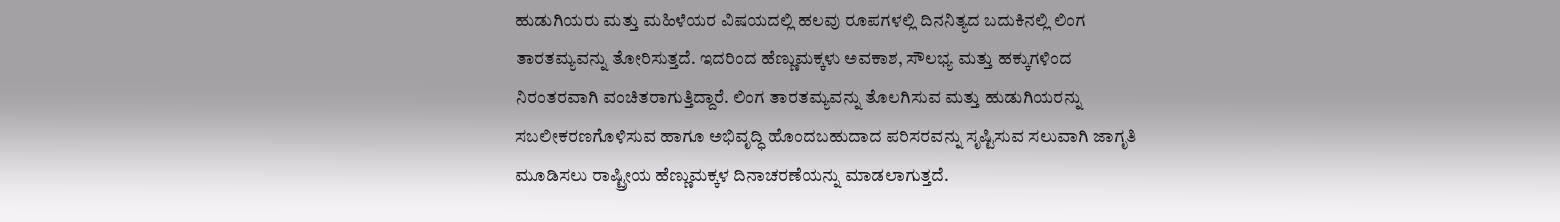ಹುಡುಗಿಯರು ಮತ್ತು ಮಹಿಳೆಯರ ವಿಷಯದಲ್ಲಿ ಹಲವು ರೂಪಗಳಲ್ಲಿ ದಿನನಿತ್ಯದ ಬದುಕಿನಲ್ಲಿ ಲಿಂಗ ತಾರತಮ್ಯವನ್ನು ತೋರಿಸುತ್ತದೆ. ಇದರಿಂದ ಹೆಣ್ಣುಮಕ್ಕಳು ಅವಕಾಶ, ಸೌಲಭ್ಯ ಮತ್ತು ಹಕ್ಕುಗಳಿಂದ ನಿರಂತರವಾಗಿ ವಂಚಿತರಾಗುತ್ತಿದ್ದಾರೆ. ಲಿಂಗ ತಾರತಮ್ಯವನ್ನು ತೊಲಗಿಸುವ ಮತ್ತು ಹುಡುಗಿಯರನ್ನು ಸಬಲೀಕರಣಗೊಳಿಸುವ ಹಾಗೂ ಅಭಿವೃದ್ಧಿ ಹೊಂದಬಹುದಾದ ಪರಿಸರವನ್ನು ಸೃಷ್ಟಿಸುವ ಸಲುವಾಗಿ ಜಾಗೃತಿ ಮೂಡಿಸಲು ರಾಷ್ಟ್ರೀಯ ಹೆಣ್ಣುಮಕ್ಕಳ ದಿನಾಚರಣೆಯನ್ನು ಮಾಡಲಾಗುತ್ತದೆ.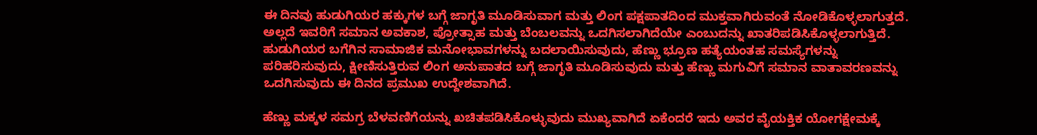ಈ ದಿನವು ಹುಡುಗಿಯರ ಹಕ್ಕುಗಳ ಬಗ್ಗೆ ಜಾಗೃತಿ ಮೂಡಿಸುವಾಗ ಮತ್ತು ಲಿಂಗ ಪಕ್ಷಪಾತದಿಂದ ಮುಕ್ತವಾಗಿರುವಂತೆ ನೋಡಿಕೊಳ್ಳಲಾಗುತ್ತದೆ. ಅಲ್ಲದೆ ಇವರಿಗೆ ಸಮಾನ ಅವಕಾಶ, ಪ್ರೋತ್ಸಾಹ ಮತ್ತು ಬೆಂಬಲವನ್ನು ಒದಗಿಸಲಾಗಿದೆಯೇ ಎಂಬುದನ್ನು ಖಾತರಿಪಡಿಸಿಕೊಳ್ಳಲಾಗುತ್ತಿದೆ. ಹುಡುಗಿಯರ ಬಗೆಗಿನ ಸಾಮಾಜಿಕ ಮನೋಭಾವಗಳನ್ನು ಬದಲಾಯಿಸುವುದು, ಹೆಣ್ಣು ಭ್ರೂಣ ಹತ್ಯೆಯಂತಹ ಸಮಸ್ಯೆಗಳನ್ನು ಪರಿಹರಿಸುವುದು, ಕ್ಷೀಣಿಸುತ್ತಿರುವ ಲಿಂಗ ಅನುಪಾತದ ಬಗ್ಗೆ ಜಾಗೃತಿ ಮೂಡಿಸುವುದು ಮತ್ತು ಹೆಣ್ಣು ಮಗುವಿಗೆ ಸಮಾನ ವಾತಾವರಣವನ್ನು ಒದಗಿಸುವುದು ಈ ದಿನದ ಪ್ರಮುಖ ಉದ್ದೇಶವಾಗಿದೆ.

ಹೆಣ್ಣು ಮಕ್ಕಳ ಸಮಗ್ರ ಬೆಳವಣಿಗೆಯನ್ನು ಖಚಿತಪಡಿಸಿಕೊಳ್ಳುವುದು ಮುಖ್ಯವಾಗಿದೆ ಏಕೆಂದರೆ ಇದು ಅವರ ವೈಯಕ್ತಿಕ ಯೋಗಕ್ಷೇಮಕ್ಕೆ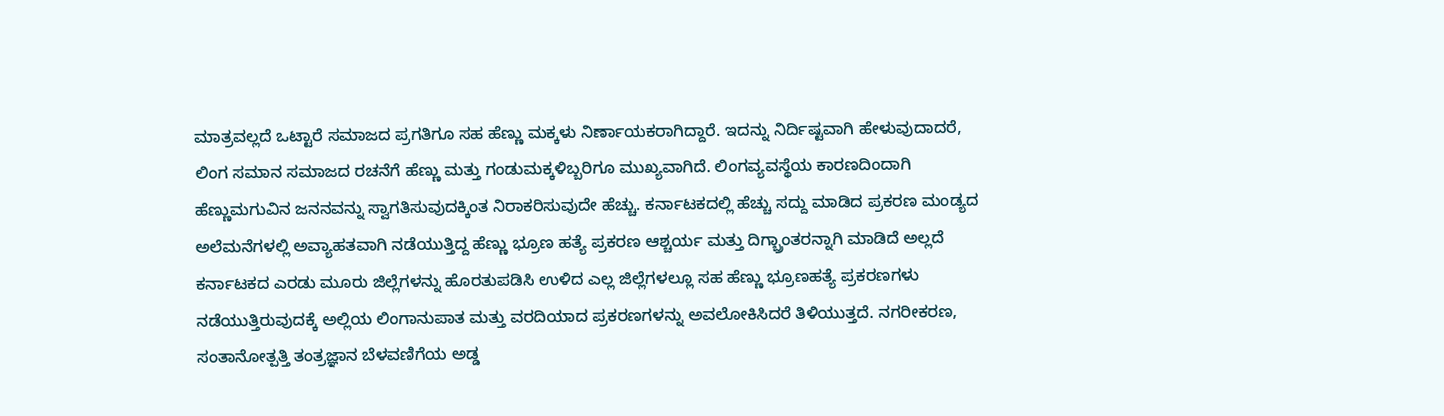ಮಾತ್ರವಲ್ಲದೆ ಒಟ್ಟಾರೆ ಸಮಾಜದ ಪ್ರಗತಿಗೂ ಸಹ ಹೆಣ್ಣು ಮಕ್ಕಳು ನಿರ್ಣಾಯಕರಾಗಿದ್ದಾರೆ. ಇದನ್ನು ನಿರ್ದಿಷ್ಟವಾಗಿ ಹೇಳುವುದಾದರೆ, ಲಿಂಗ ಸಮಾನ ಸಮಾಜದ ರಚನೆಗೆ ಹೆಣ್ಣು ಮತ್ತು ಗಂಡುಮಕ್ಕಳಿಬ್ಬರಿಗೂ ಮುಖ್ಯವಾಗಿದೆ. ಲಿಂಗವ್ಯವಸ್ಥೆಯ ಕಾರಣದಿಂದಾಗಿ ಹೆಣ್ಣುಮಗುವಿನ ಜನನವನ್ನು ಸ್ವಾಗತಿಸುವುದಕ್ಕಿಂತ ನಿರಾಕರಿಸುವುದೇ ಹೆಚ್ಚು. ಕರ್ನಾಟಕದಲ್ಲಿ ಹೆಚ್ಚು ಸದ್ದು ಮಾಡಿದ ಪ್ರಕರಣ ಮಂಡ್ಯದ ಅಲೆಮನೆಗಳಲ್ಲಿ ಅವ್ಯಾಹತವಾಗಿ ನಡೆಯುತ್ತಿದ್ದ ಹೆಣ್ಣು ಭ್ರೂಣ ಹತ್ಯೆ ಪ್ರಕರಣ ಆಶ್ಚರ್ಯ ಮತ್ತು ದಿಗ್ಬ್ರಾಂತರನ್ನಾಗಿ ಮಾಡಿದೆ ಅಲ್ಲದೆ ಕರ್ನಾಟಕದ ಎರಡು ಮೂರು ಜಿಲ್ಲೆಗಳನ್ನು ಹೊರತುಪಡಿಸಿ ಉಳಿದ ಎಲ್ಲ ಜಿಲ್ಲೆಗಳಲ್ಲೂ ಸಹ ಹೆಣ್ಣು ಭ್ರೂಣಹತ್ಯೆ ಪ್ರಕರಣಗಳು ನಡೆಯುತ್ತಿರುವುದಕ್ಕೆ ಅಲ್ಲಿಯ ಲಿಂಗಾನುಪಾತ ಮತ್ತು ವರದಿಯಾದ ಪ್ರಕರಣಗಳನ್ನು ಅವಲೋಕಿಸಿದರೆ ತಿಳಿಯುತ್ತದೆ. ನಗರೀಕರಣ, ಸಂತಾನೋತ್ಪತ್ತಿ ತಂತ್ರಜ್ಞಾನ ಬೆಳವಣಿಗೆಯ ಅಡ್ಡ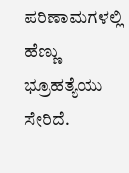ಪರಿಣಾಮಗಳಲ್ಲಿ ಹೆಣ್ಣು ಭ್ರೂಹತ್ಯೆಯು ಸೇರಿದೆ.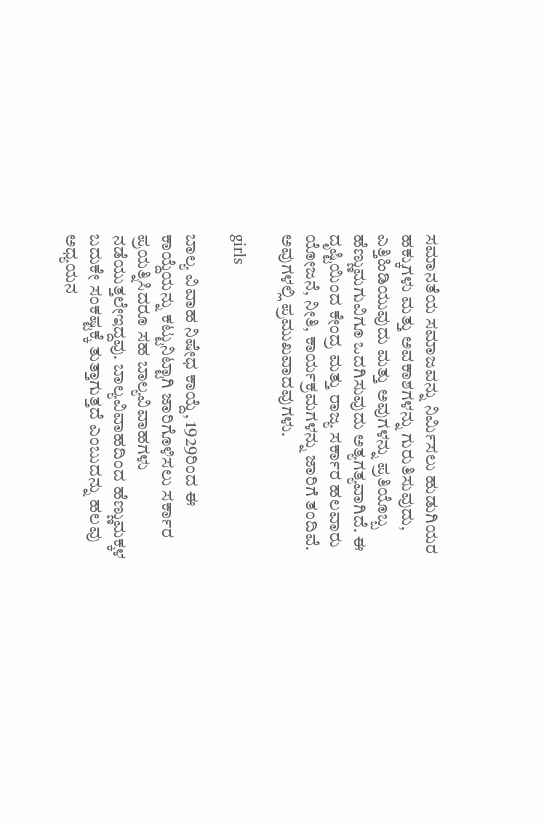ಸಮಾನತೆಯ ಸಮಾಜವನ್ನು ನಿರ್ಮಿಸಲು ಹುಡುಗಿಯರ ಹಕ್ಕುಗಳು ಮತ್ತು ಅವಕಾಶಗಳನ್ನು ಗುರುತಿಸುವುದು, ಎತ್ತಿಹಿಡಿಯುವುದು ಮತ್ತು ಅವುಗಳನ್ನು ಪ್ರತಿಯೊಬ್ಬ ಹೆಣ್ಣುಮಗುವಿಗೂ ಒದಗಿಸುವುದು ಅತ್ಯಗತ್ಯವಾಗಿದೆ. ಈ ದೃಷ್ಟಿಯಿಂದ ಕೇಂದ್ರ ಮತ್ತು ರಾಜ್ಯ ಸರ್ಕಾರ ಹಲವಾರು ಯೋಜನೆ, ನೀತಿ, ಕಾರ್ಯಕ್ರಮಗಳನ್ನು ಜಾರಿಗೆ ತಂದಿವೆ. ಅವುಗಳಲ್ಲಿ ಪ್ರಮುಖವಾದವುಗಳು.

girls

ಬಾಲ್ಯ ವಿವಾಹ ನಿಷೇಧ ಕಾಯ್ದೆ, 1929ರಿಂದ ಈ ಕಾಯ್ದೆಯನ್ನು ಕಟ್ಟುನಿಟ್ಟಾಗಿ ಜಾರಿಗೊಳಿಸಲು ಸರ್ಕಾರ ಪ್ರಯತ್ನಿಸಿದರೂ ಸಹ ಬಾಲ್ಯವಿವಾಹಗಳು ನಡೆಯುತ್ತಲೇಇದ್ದವು. ಬಾಲ್ಯವಿವಾಹದಿಂದ ಹೆಣ್ಣುಮಕ್ಕಳ ಬದುಕೇ ಸಂಕಷ್ಟಕ್ಕೆ ತುತ್ತಾಗುತ್ತದೆ ಎಂಬುದನ್ನು ಹಲವು ಅಧ್ಯಯನ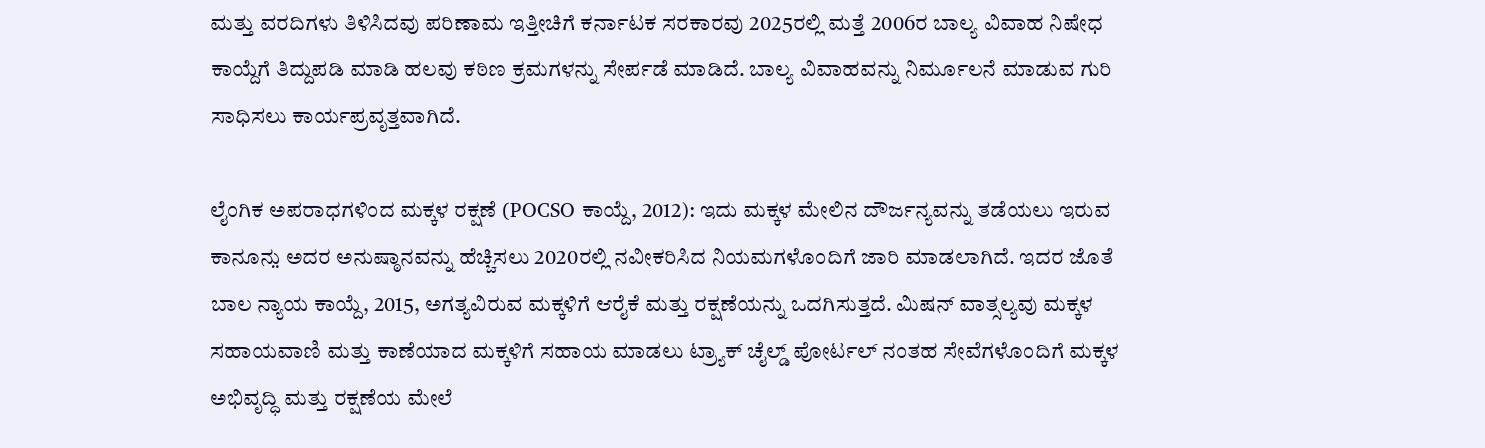ಮತ್ತು ವರದಿಗಳು ತಿಳಿಸಿದವು ಪರಿಣಾಮ ಇತ್ತೀಚಿಗೆ ಕರ್ನಾಟಕ ಸರಕಾರವು 2025ರಲ್ಲಿ ಮತ್ತೆ 2006ರ ಬಾಲ್ಯ ವಿವಾಹ ನಿಷೇಧ ಕಾಯ್ದೆಗೆ ತಿದ್ದುಪಡಿ ಮಾಡಿ ಹಲವು ಕಠಿಣ ಕ್ರಮಗಳನ್ನು ಸೇರ್ಪಡೆ ಮಾಡಿದೆ. ಬಾಲ್ಯ ವಿವಾಹವನ್ನು ನಿರ್ಮೂಲನೆ ಮಾಡುವ ಗುರಿ ಸಾಧಿಸಲು ಕಾರ್ಯಪ್ರವೃತ್ತವಾಗಿದೆ.

ಲೈಂಗಿಕ ಅಪರಾಧಗಳಿಂದ ಮಕ್ಕಳ ರಕ್ಷಣೆ (POCSO ಕಾಯ್ದೆ, 2012): ಇದು ಮಕ್ಕಳ ಮೇಲಿನ ದೌರ್ಜನ್ಯವನ್ನು ತಡೆಯಲು ಇರುವ ಕಾನೂನು̤ ಅದರ ಅನುಷ್ಠಾನವನ್ನು ಹೆಚ್ಚಿಸಲು 2020ರಲ್ಲಿ ನವೀಕರಿಸಿದ ನಿಯಮಗಳೊಂದಿಗೆ ಜಾರಿ ಮಾಡಲಾಗಿದೆ. ಇದರ ಜೊತೆ ಬಾಲ ನ್ಯಾಯ ಕಾಯ್ದೆ, 2015, ಅಗತ್ಯವಿರುವ ಮಕ್ಕಳಿಗೆ ಆರೈಕೆ ಮತ್ತು ರಕ್ಷಣೆಯನ್ನು ಒದಗಿಸುತ್ತದೆ. ಮಿಷನ್ ವಾತ್ಸಲ್ಯವು ಮಕ್ಕಳ ಸಹಾಯವಾಣಿ ಮತ್ತು ಕಾಣೆಯಾದ ಮಕ್ಕಳಿಗೆ ಸಹಾಯ ಮಾಡಲು ಟ್ರ್ಯಾಕ್ ಚೈಲ್ಡ್ ಪೋರ್ಟಲ್‌ ನಂತಹ ಸೇವೆಗಳೊಂದಿಗೆ ಮಕ್ಕಳ ಅಭಿವೃದ್ಧಿ ಮತ್ತು ರಕ್ಷಣೆಯ ಮೇಲೆ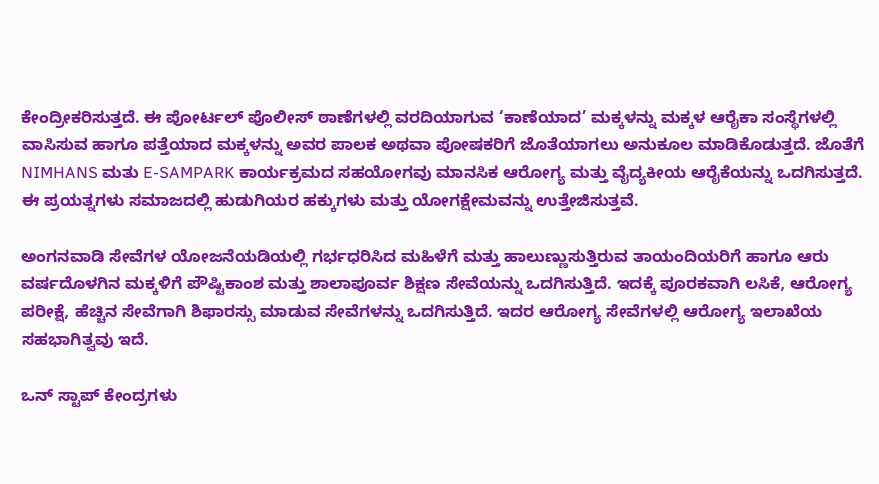ಕೇಂದ್ರೀಕರಿಸುತ್ತದೆ. ಈ ಪೋರ್ಟಲ್ ಪೊಲೀಸ್ ಠಾಣೆಗಳಲ್ಲಿ ವರದಿಯಾಗುವ ‘ಕಾಣೆಯಾದ’ ಮಕ್ಕಳನ್ನು ಮಕ್ಕಳ ಆರೈಕಾ ಸಂಸ್ಥೆಗಳಲ್ಲಿ ವಾಸಿಸುವ ಹಾಗೂ ಪತ್ತೆಯಾದ ಮಕ್ಕಳನ್ನು ಅವರ ಪಾಲಕ ಅಥವಾ ಪೋಷಕರಿಗೆ ಜೊತೆಯಾಗಲು ಅನುಕೂಲ ಮಾಡಿಕೊಡುತ್ತದೆ. ಜೊತೆಗೆ NIMHANS ಮತು E-SAMPARK ಕಾರ್ಯಕ್ರಮದ ಸಹಯೋಗವು ಮಾನಸಿಕ ಆರೋಗ್ಯ ಮತ್ತು ವೈದ್ಯಕೀಯ ಆರೈಕೆಯನ್ನು ಒದಗಿಸುತ್ತದೆ. ಈ ಪ್ರಯತ್ನಗಳು ಸಮಾಜದಲ್ಲಿ ಹುಡುಗಿಯರ ಹಕ್ಕುಗಳು ಮತ್ತು ಯೋಗಕ್ಷೇಮವನ್ನು ಉತ್ತೇಜಿಸುತ್ತವೆ.

ಅಂಗನವಾಡಿ ಸೇವೆಗಳ ಯೋಜನೆಯಡಿಯಲ್ಲಿ ಗರ್ಭಧರಿಸಿದ ಮಹಿಳೆಗೆ ಮತ್ತು ಹಾಲುಣ್ಣುಸುತ್ತಿರುವ ತಾಯಂದಿಯರಿಗೆ ಹಾಗೂ ಆರು ವರ್ಷದೊಳಗಿನ ಮಕ್ಕಳಿಗೆ ಪೌಷ್ಟಿಕಾಂಶ ಮತ್ತು ಶಾಲಾಪೂರ್ವ ಶಿಕ್ಷಣ ಸೇವೆಯನ್ನು ಒದಗಿಸುತ್ತಿದೆ. ಇದಕ್ಕೆ ಪೂರಕವಾಗಿ ಲಸಿಕೆ, ಆರೋಗ್ಯ ಪರೀಕ್ಷೆ, ಹೆಚ್ಚಿನ ಸೇವೆಗಾಗಿ ಶಿಫಾರಸ್ಸು ಮಾಡುವ ಸೇವೆಗಳನ್ನು ಒದಗಿಸುತ್ತಿದೆ. ಇದರ ಆರೋಗ್ಯ ಸೇವೆಗಳಲ್ಲಿ ಆರೋಗ್ಯ ಇಲಾಖೆಯ ಸಹಭಾಗಿತ್ವವು ಇದೆ.

ಒನ್ ಸ್ಟಾಪ್ ಕೇಂದ್ರಗಳು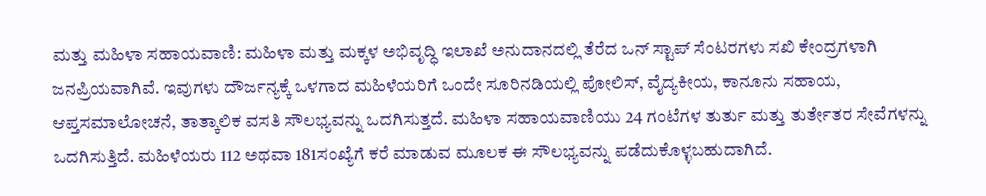ಮತ್ತು ಮಹಿಳಾ ಸಹಾಯವಾಣಿ: ಮಹಿಳಾ ಮತ್ತು ಮಕ್ಕಳ ಅಭಿವೃದ್ಧಿ ಇಲಾಖೆ ಅನುದಾನದಲ್ಲಿ ತೆರೆದ ಒನ್ ಸ್ಟಾಪ್ ಸೆಂಟರಗಳು ಸಖಿ ಕೇಂದ್ರಗಳಾಗಿ ಜನಪ್ರಿಯವಾಗಿವೆ. ಇವುಗಳು ದೌರ್ಜನ್ಯಕ್ಕೆ ಒಳಗಾದ ಮಹಿಳೆಯರಿಗೆ ಒಂದೇ ಸೂರಿನಡಿಯಲ್ಲಿ ಪೋಲಿಸ್, ವೈದ್ಯಕೀಯ, ಕಾನೂನು ಸಹಾಯ, ಆಪ್ತಸಮಾಲೋಚನೆ, ತಾತ್ಕಾಲಿಕ ವಸತಿ ಸೌಲಭ್ಯವನ್ನು ಒದಗಿಸುತ್ತದೆ. ಮಹಿಳಾ ಸಹಾಯವಾಣಿಯು 24 ಗಂಟೆಗಳ ತುರ್ತು ಮತ್ತು ತುರ್ತೇತರ ಸೇವೆಗಳನ್ನು ಒದಗಿಸುತ್ತಿದೆ. ಮಹಿಳೆಯರು 112 ಅಥವಾ 181ಸಂಖ್ಯೆಗೆ ಕರೆ ಮಾಡುವ ಮೂಲಕ ಈ ಸೌಲಭ್ಯವನ್ನು ಪಡೆದುಕೊಳ್ಳಬಹುದಾಗಿದೆ.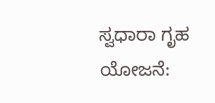ಸ್ವಧಾರಾ ಗೃಹ ಯೋಜನೆ: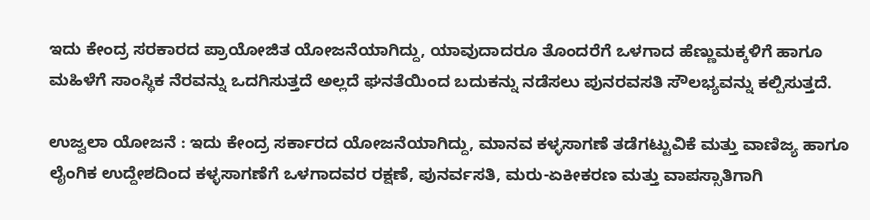ಇದು ಕೇಂದ್ರ ಸರಕಾರದ ಪ್ರಾಯೋಜಿತ ಯೋಜನೆಯಾಗಿದ್ದು, ಯಾವುದಾದರೂ ತೊಂದರೆಗೆ ಒಳಗಾದ ಹೆಣ್ಣುಮಕ್ಕಳಿಗೆ ಹಾಗೂ ಮಹಿಳೆಗೆ ಸಾಂಸ್ಥಿಕ ನೆರವನ್ನು ಒದಗಿಸುತ್ತದೆ ಅಲ್ಲದೆ ಘನತೆಯಿಂದ ಬದುಕನ್ನು ನಡೆಸಲು ಪುನರವಸತಿ ಸೌಲಭ್ಯವನ್ನು ಕಲ್ಪಿಸುತ್ತದೆ.

ಉಜ್ವಲಾ ಯೋಜನೆ : ಇದು ಕೇಂದ್ರ ಸರ್ಕಾರದ ಯೋಜನೆಯಾಗಿದ್ದು, ಮಾನವ ಕಳ್ಳಸಾಗಣೆ ತಡೆಗಟ್ಟುವಿಕೆ ಮತ್ತು ವಾಣಿಜ್ಯ ಹಾಗೂ ಲೈಂಗಿಕ ಉದ್ದೇಶದಿಂದ ಕಳ್ಳಸಾಗಣೆಗೆ ಒಳಗಾದವರ ರಕ್ಷಣೆ, ಪುನರ್ವಸತಿ, ಮರು-ಏಕೀಕರಣ ಮತ್ತು ವಾಪಸ್ಸಾತಿಗಾಗಿ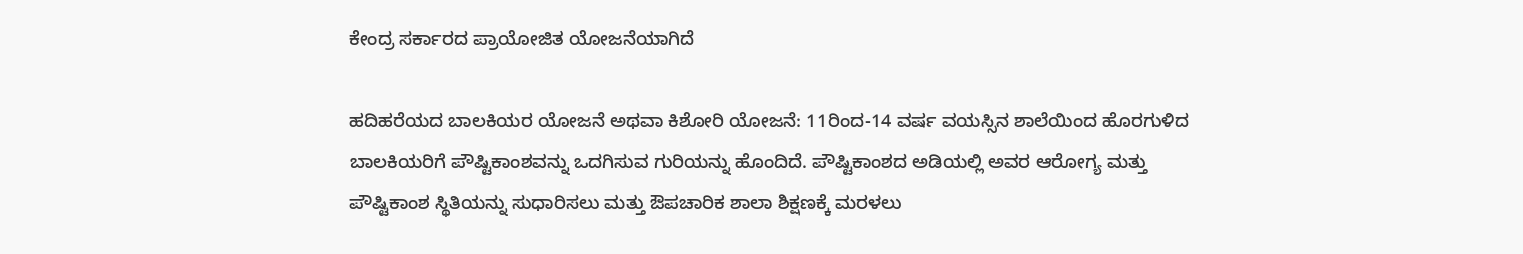ಕೇಂದ್ರ ಸರ್ಕಾರದ ಪ್ರಾಯೋಜಿತ ಯೋಜನೆಯಾಗಿದೆ

ಹದಿಹರೆಯದ ಬಾಲಕಿಯರ ಯೋಜನೆ ಅಥವಾ ಕಿಶೋರಿ ಯೋಜನೆ: 11ರಿಂದ-14 ವರ್ಷ ವಯಸ್ಸಿನ ಶಾಲೆಯಿಂದ ಹೊರಗುಳಿದ ಬಾಲಕಿಯರಿಗೆ ಪೌಷ್ಟಿಕಾಂಶವನ್ನು ಒದಗಿಸುವ ಗುರಿಯನ್ನು ಹೊಂದಿದೆ. ಪೌಷ್ಟಿಕಾಂಶದ ಅಡಿಯಲ್ಲಿ ಅವರ ಆರೋಗ್ಯ ಮತ್ತು ಪೌಷ್ಟಿಕಾಂಶ ಸ್ಥಿತಿಯನ್ನು ಸುಧಾರಿಸಲು ಮತ್ತು ಔಪಚಾರಿಕ ಶಾಲಾ ಶಿಕ್ಷಣಕ್ಕೆ ಮರಳಲು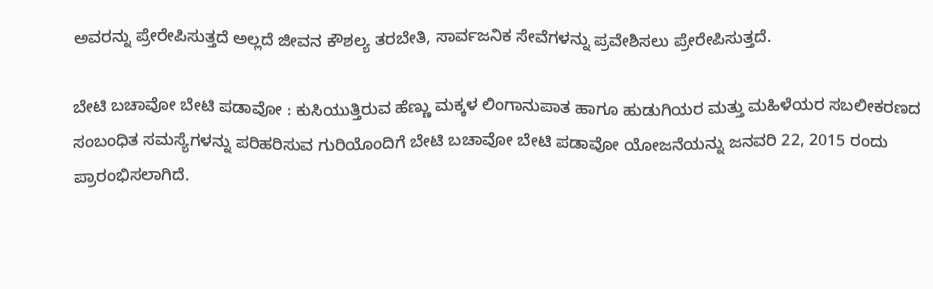ಅವರನ್ನು ಪ್ರೇರೇಪಿಸುತ್ತದೆ ಅಲ್ಲದೆ ಜೀವನ ಕೌಶಲ್ಯ ತರಬೇತಿ, ಸಾರ್ವಜನಿಕ ಸೇವೆಗಳನ್ನು ಪ್ರವೇಶಿಸಲು ಪ್ರೇರೇಪಿಸುತ್ತದೆ.

ಬೇಟಿ ಬಚಾವೋ ಬೇಟಿ ಪಡಾವೋ : ಕುಸಿಯುತ್ತಿರುವ ಹೆಣ್ಣು ಮಕ್ಕಳ ಲಿಂಗಾನುಪಾತ ಹಾಗೂ ಹುಡುಗಿಯರ ಮತ್ತು ಮಹಿಳೆಯರ ಸಬಲೀಕರಣದ ಸಂಬಂಧಿತ ಸಮಸ್ಯೆಗಳನ್ನು ಪರಿಹರಿಸುವ ಗುರಿಯೊಂದಿಗೆ ಬೇಟಿ ಬಚಾವೋ ಬೇಟಿ ಪಡಾವೋ ಯೋಜನೆಯನ್ನು ಜನವರಿ 22, 2015 ರಂದು ಪ್ರಾರಂಭಿಸಲಾಗಿದೆ.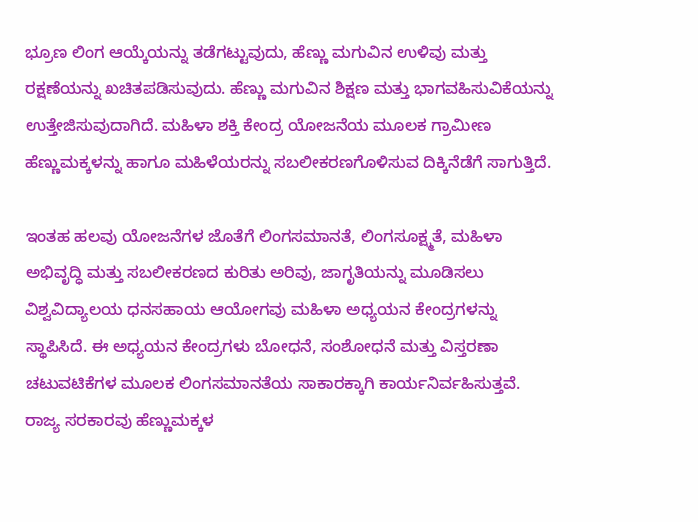ಭ್ರೂಣ ಲಿಂಗ ಆಯ್ಕೆಯನ್ನು ತಡೆಗಟ್ಟುವುದು, ಹೆಣ್ಣು ಮಗುವಿನ ಉಳಿವು ಮತ್ತು ರಕ್ಷಣೆಯನ್ನು ಖಚಿತಪಡಿಸುವುದು. ಹೆಣ್ಣು ಮಗುವಿನ ಶಿಕ್ಷಣ ಮತ್ತು ಭಾಗವಹಿಸುವಿಕೆಯನ್ನು ಉತ್ತೇಜಿಸುವುದಾಗಿದೆ. ಮಹಿಳಾ ಶಕ್ತಿ ಕೇಂದ್ರ ಯೋಜನೆಯ ಮೂಲಕ ಗ್ರಾಮೀಣ ಹೆಣ್ಣುಮಕ್ಕಳನ್ನು ಹಾಗೂ ಮಹಿಳೆಯರನ್ನು ಸಬಲೀಕರಣಗೊಳಿಸುವ ದಿಕ್ಕಿನೆಡೆಗೆ ಸಾಗುತ್ತಿದೆ.

ಇಂತಹ ಹಲವು ಯೋಜನೆಗಳ ಜೊತೆಗೆ ಲಿಂಗಸಮಾನತೆ, ಲಿಂಗಸೂಕ್ಷ್ಮತೆ, ಮಹಿಳಾ ಅಭಿವೃದ್ಧಿ ಮತ್ತು ಸಬಲೀಕರಣದ ಕುರಿತು ಅರಿವು, ಜಾಗೃತಿಯನ್ನು ಮೂಡಿಸಲು ವಿಶ್ವವಿದ್ಯಾಲಯ ಧನಸಹಾಯ ಆಯೋಗವು ಮಹಿಳಾ ಅಧ್ಯಯನ ಕೇಂದ್ರಗಳನ್ನು ಸ್ಥಾಪಿಸಿದೆ. ಈ ಅಧ್ಯಯನ ಕೇಂದ್ರಗಳು ಬೋಧನೆ, ಸಂಶೋಧನೆ ಮತ್ತು ವಿಸ್ತರಣಾ ಚಟುವಟಿಕೆಗಳ ಮೂಲಕ ಲಿಂಗಸಮಾನತೆಯ ಸಾಕಾರಕ್ಕಾಗಿ ಕಾರ್ಯನಿರ್ವಹಿಸುತ್ತವೆ. ರಾಜ್ಯ ಸರಕಾರವು ಹೆಣ್ಣುಮಕ್ಕಳ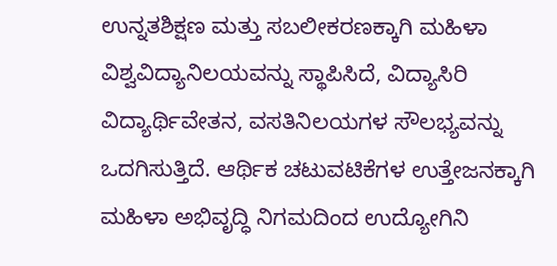ಉನ್ನತಶಿಕ್ಷಣ ಮತ್ತು ಸಬಲೀಕರಣಕ್ಕಾಗಿ ಮಹಿಳಾ ವಿಶ್ವವಿದ್ಯಾನಿಲಯವನ್ನು ಸ್ಥಾಪಿಸಿದೆ, ವಿದ್ಯಾಸಿರಿ ವಿದ್ಯಾರ್ಥಿವೇತನ, ವಸತಿನಿಲಯಗಳ ಸೌಲಭ್ಯವನ್ನು ಒದಗಿಸುತ್ತಿದೆ. ಆರ್ಥಿಕ ಚಟುವಟಿಕೆಗಳ ಉತ್ತೇಜನಕ್ಕಾಗಿ ಮಹಿಳಾ ಅಭಿವೃದ್ಧಿ ನಿಗಮದಿಂದ ಉದ್ಯೋಗಿನಿ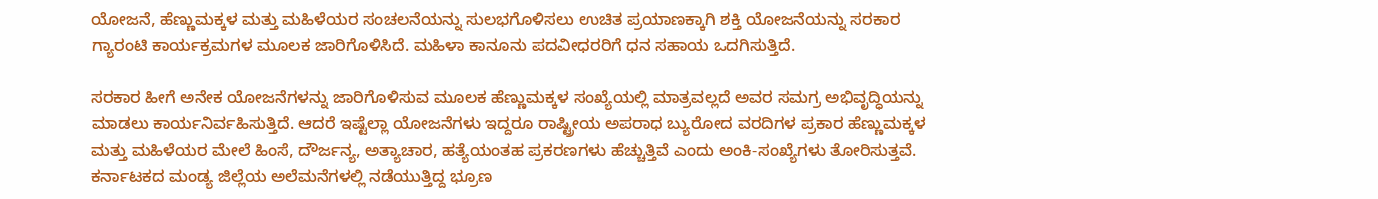ಯೋಜನೆ, ಹೆಣ್ಣುಮಕ್ಕಳ ಮತ್ತು ಮಹಿಳೆಯರ ಸಂಚಲನೆಯನ್ನು ಸುಲಭಗೊಳಿಸಲು ಉಚಿತ ಪ್ರಯಾಣಕ್ಕಾಗಿ ಶಕ್ತಿ ಯೋಜನೆಯನ್ನು ಸರಕಾರ ಗ್ಯಾರಂಟಿ ಕಾರ್ಯಕ್ರಮಗಳ ಮೂಲಕ ಜಾರಿಗೊಳಿಸಿದೆ. ಮಹಿಳಾ ಕಾನೂನು ಪದವೀಧರರಿಗೆ ಧನ ಸಹಾಯ ಒದಗಿಸುತ್ತಿದೆ.

ಸರಕಾರ ಹೀಗೆ ಅನೇಕ ಯೋಜನೆಗಳನ್ನು ಜಾರಿಗೊಳಿಸುವ ಮೂಲಕ ಹೆಣ್ಣುಮಕ್ಕಳ ಸಂಖ್ಯೆಯಲ್ಲಿ ಮಾತ್ರವಲ್ಲದೆ ಅವರ ಸಮಗ್ರ ಅಭಿವೃದ್ಧಿಯನ್ನು ಮಾಡಲು ಕಾರ್ಯನಿರ್ವಹಿಸುತ್ತಿದೆ. ಆದರೆ ಇಷ್ಟೆಲ್ಲಾ ಯೋಜನೆಗಳು ಇದ್ದರೂ ರಾಷ್ಟ್ರೀಯ ಅಪರಾಧ ಬ್ಯುರೋದ ವರದಿಗಳ ಪ್ರಕಾರ ಹೆಣ್ಣುಮಕ್ಕಳ ಮತ್ತು ಮಹಿಳೆಯರ ಮೇಲೆ ಹಿಂಸೆ, ದೌರ್ಜನ್ಯ, ಅತ್ಯಾಚಾರ, ಹತ್ಯೆಯಂತಹ ಪ್ರಕರಣಗಳು ಹೆಚ್ಚುತ್ತಿವೆ ಎಂದು ಅಂಕಿ-ಸಂಖ್ಯೆಗಳು ತೋರಿಸುತ್ತವೆ. ಕರ್ನಾಟಕದ ಮಂಡ್ಯ ಜಿಲ್ಲೆಯ ಅಲೆಮನೆಗಳಲ್ಲಿ ನಡೆಯುತ್ತಿದ್ದ ಭ್ರೂಣ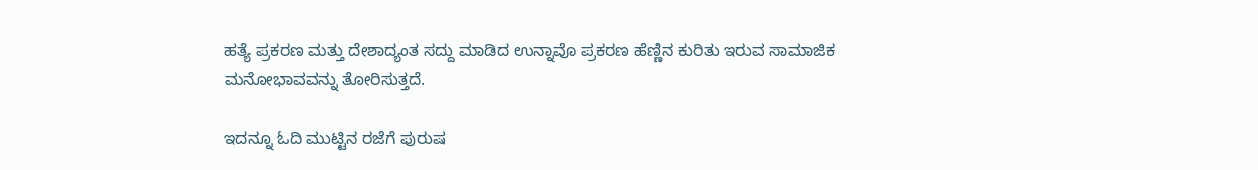ಹತ್ಯೆ ಪ್ರಕರಣ ಮತ್ತು ದೇಶಾದ್ಯಂತ ಸದ್ದು ಮಾಡಿದ ಉನ್ನಾವೊ ಪ್ರಕರಣ ಹೆಣ್ಣಿನ ಕುರಿತು ಇರುವ ಸಾಮಾಜಿಕ ಮನೋಭಾವವನ್ನು ತೋರಿಸುತ್ತದೆ.

ಇದನ್ನೂ ಓದಿ ಮುಟ್ಟಿನ ರಜೆಗೆ ಪುರುಷ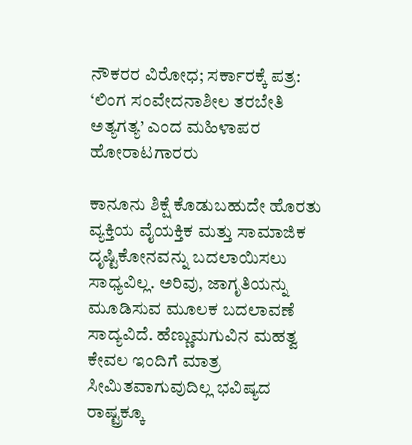ನೌಕರರ ವಿರೋಧ; ಸರ್ಕಾರಕ್ಕೆ ಪತ್ರ: ‘ಲಿಂಗ ಸಂವೇದನಾಶೀಲ ತರಬೇತಿ ಅತ್ಯಗತ್ಯ’ ಎಂದ ಮಹಿಳಾಪರ ಹೋರಾಟಗಾರರು

ಕಾನೂನು ಶಿಕ್ಷೆ ಕೊಡುಬಹುದೇ ಹೊರತು ವ್ಯಕ್ತಿಯ ವೈಯಕ್ತಿಕ ಮತ್ತು ಸಾಮಾಜಿಕ ದೃಷ್ಟಿಕೋನವನ್ನು ಬದಲಾಯಿಸಲು ಸಾಧ್ಯವಿಲ್ಲ. ಅರಿವು, ಜಾಗೃತಿಯನ್ನು ಮೂಡಿಸುವ ಮೂಲಕ ಬದಲಾವಣೆ ಸಾದ್ಯವಿದೆ. ಹೆಣ್ಣುಮಗುವಿನ ಮಹತ್ವ ಕೇವಲ ಇಂದಿಗೆ ಮಾತ್ರ ಸೀಮಿತವಾಗುವುದಿಲ್ಲ ಭವಿಷ್ಯದ ರಾಷ್ಟ್ರಕ್ಕೂ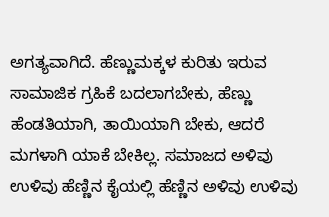ಅಗತ್ಯವಾಗಿದೆ. ಹೆಣ್ಣುಮಕ್ಕಳ ಕುರಿತು ಇರುವ ಸಾಮಾಜಿಕ ಗ್ರಹಿಕೆ ಬದಲಾಗಬೇಕು, ಹೆಣ್ಣು ಹೆಂಡತಿಯಾಗಿ, ತಾಯಿಯಾಗಿ ಬೇಕು, ಆದರೆ ಮಗಳಾಗಿ ಯಾಕೆ ಬೇಕಿಲ್ಲ. ಸಮಾಜದ ಅಳಿವು ಉಳಿವು ಹೆಣ್ಣಿನ ಕೈಯಲ್ಲಿ ಹೆಣ್ಣಿನ ಅಳಿವು ಉಳಿವು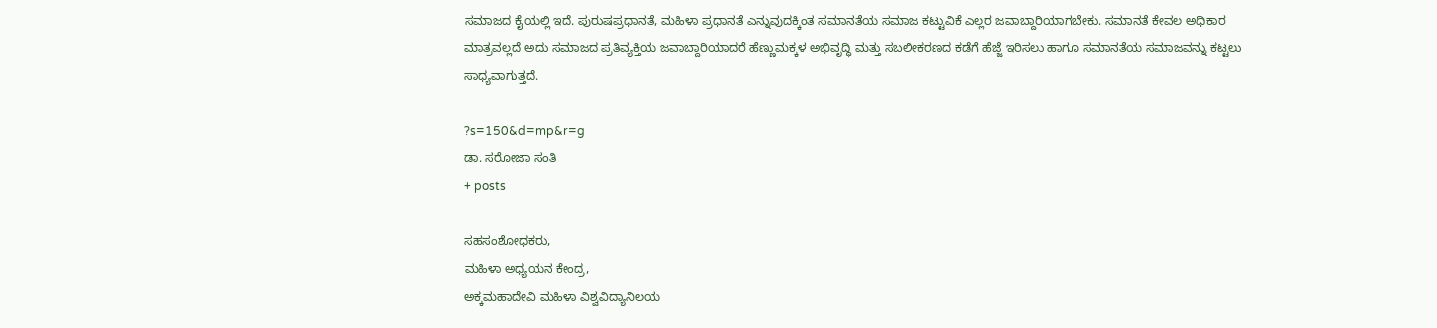ಸಮಾಜದ ಕೈಯಲ್ಲಿ ಇದೆ. ಪುರುಷಪ್ರಧಾನತೆ, ಮಹಿಳಾ ಪ್ರಧಾನತೆ ಎನ್ನುವುದಕ್ಕಿಂತ ಸಮಾನತೆಯ ಸಮಾಜ ಕಟ್ಟುವಿಕೆ ಎಲ್ಲರ ಜವಾಬ್ದಾರಿಯಾಗಬೇಕು. ಸಮಾನತೆ ಕೇವಲ ಅಧಿಕಾರ ಮಾತ್ರವಲ್ಲದೆ ಅದು ಸಮಾಜದ ಪ್ರತಿವ್ಯಕ್ತಿಯ ಜವಾಬ್ದಾರಿಯಾದರೆ ಹೆಣ್ಣುಮಕ್ಕಳ ಅಭಿವೃದ್ಧಿ ಮತ್ತು ಸಬಲೀಕರಣದ ಕಡೆಗೆ ಹೆಜ್ಜೆ ಇರಿಸಲು ಹಾಗೂ ಸಮಾನತೆಯ ಸಮಾಜವನ್ನು ಕಟ್ಟಲು ಸಾಧ್ಯವಾಗುತ್ತದೆ.

?s=150&d=mp&r=g
ಡಾ. ಸರೋಜಾ ಸಂತಿ
+ posts

ಸಹಸಂಶೋಧಕರು,
ಮಹಿಳಾ ಅಧ್ಯಯನ ಕೇಂದ್ರ,
ಅಕ್ಕಮಹಾದೇವಿ ಮಹಿಳಾ ವಿಶ್ವವಿದ್ಯಾನಿಲಯ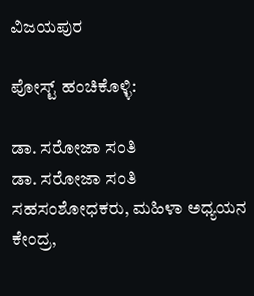ವಿಜಯಪುರ

ಪೋಸ್ಟ್ ಹಂಚಿಕೊಳ್ಳಿ:

ಡಾ. ಸರೋಜಾ ಸಂತಿ
ಡಾ. ಸರೋಜಾ ಸಂತಿ
ಸಹಸಂಶೋಧಕರು, ಮಹಿಳಾ ಅಧ್ಯಯನ ಕೇಂದ್ರ,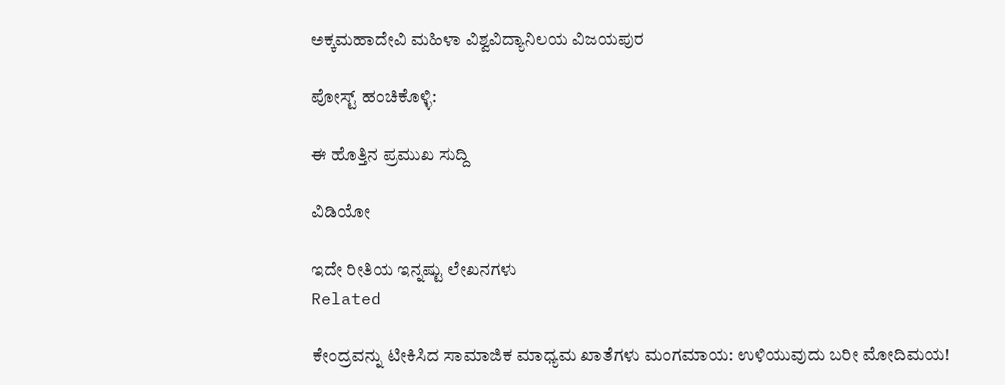ಅಕ್ಕಮಹಾದೇವಿ ಮಹಿಳಾ ವಿಶ್ವವಿದ್ಯಾನಿಲಯ ವಿಜಯಪುರ

ಪೋಸ್ಟ್ ಹಂಚಿಕೊಳ್ಳಿ:

ಈ ಹೊತ್ತಿನ ಪ್ರಮುಖ ಸುದ್ದಿ

ವಿಡಿಯೋ

ಇದೇ ರೀತಿಯ ಇನ್ನಷ್ಟು ಲೇಖನಗಳು
Related

ಕೇಂದ್ರವನ್ನು ಟೀಕಿಸಿದ ಸಾಮಾಜಿಕ ಮಾಧ್ಯಮ ಖಾತೆಗಳು ಮಂಗಮಾಯ: ಉಳಿಯುವುದು ಬರೀ ಮೋದಿಮಯ!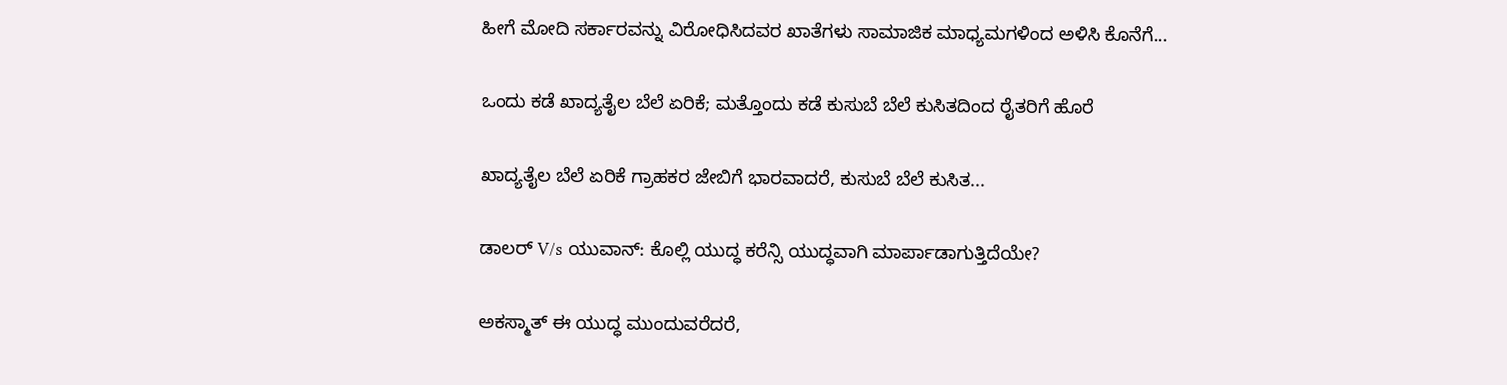ಹೀಗೆ ಮೋದಿ ಸರ್ಕಾರವನ್ನು ವಿರೋಧಿಸಿದವರ ಖಾತೆಗಳು ಸಾಮಾಜಿಕ ಮಾಧ್ಯಮಗಳಿಂದ ಅಳಿಸಿ ಕೊನೆಗೆ...

ಒಂದು ಕಡೆ ಖಾದ್ಯತೈಲ ಬೆಲೆ ಏರಿಕೆ; ಮತ್ತೊಂದು ಕಡೆ ಕುಸುಬೆ ಬೆಲೆ ಕುಸಿತದಿಂದ ರೈತರಿಗೆ ಹೊರೆ

ಖಾದ್ಯತೈಲ ಬೆಲೆ ಏರಿಕೆ ಗ್ರಾಹಕರ ಜೇಬಿಗೆ ಭಾರವಾದರೆ, ಕುಸುಬೆ ಬೆಲೆ ಕುಸಿತ...

ಡಾಲರ್ V/s ಯುವಾನ್: ಕೊಲ್ಲಿ ಯುದ್ಧ ಕರೆನ್ಸಿ ಯುದ್ಧವಾಗಿ ಮಾರ್ಪಾಡಾಗುತ್ತಿದೆಯೇ?

ಅಕಸ್ಮಾತ್ ಈ ಯುದ್ಧ ಮುಂದುವರೆದರೆ,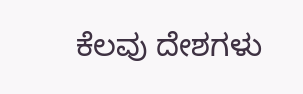ಕೆಲವು ದೇಶಗಳು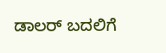ಡಾಲರ್ ಬದಲಿಗೆ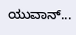ಯುವಾನ್...